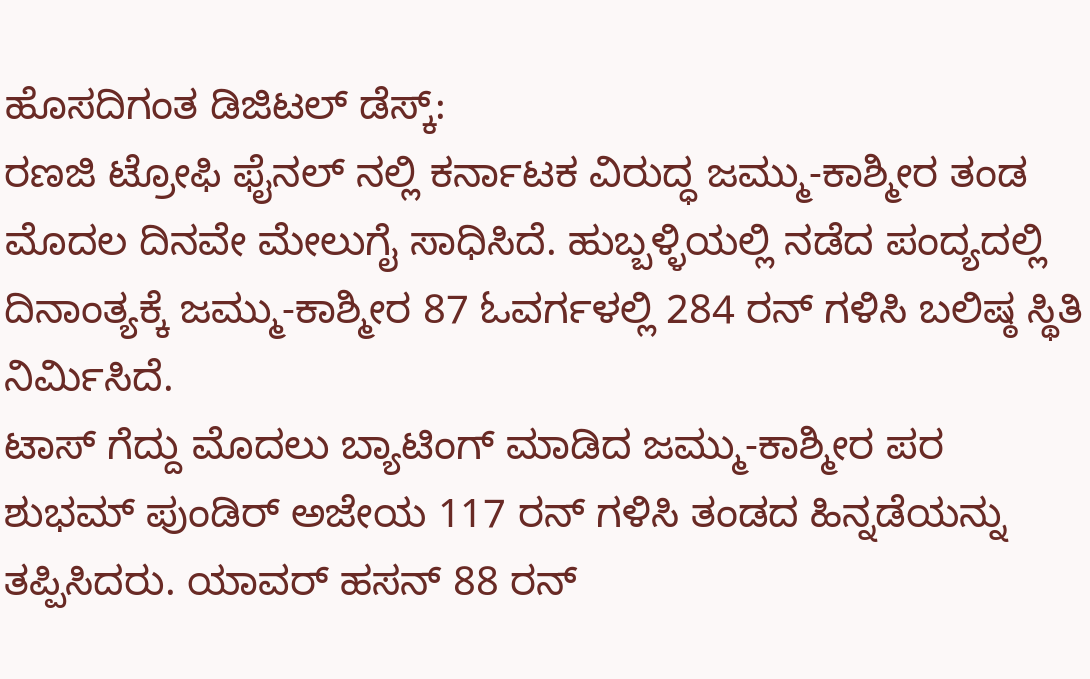ಹೊಸದಿಗಂತ ಡಿಜಿಟಲ್ ಡೆಸ್ಕ್:
ರಣಜಿ ಟ್ರೋಫಿ ಫೈನಲ್ ನಲ್ಲಿ ಕರ್ನಾಟಕ ವಿರುದ್ಧ ಜಮ್ಮು-ಕಾಶ್ಮೀರ ತಂಡ ಮೊದಲ ದಿನವೇ ಮೇಲುಗೈ ಸಾಧಿಸಿದೆ. ಹುಬ್ಬಳ್ಳಿಯಲ್ಲಿ ನಡೆದ ಪಂದ್ಯದಲ್ಲಿ ದಿನಾಂತ್ಯಕ್ಕೆ ಜಮ್ಮು-ಕಾಶ್ಮೀರ 87 ಓವರ್ಗಳಲ್ಲಿ 284 ರನ್ ಗಳಿಸಿ ಬಲಿಷ್ಠ ಸ್ಥಿತಿ ನಿರ್ಮಿಸಿದೆ.
ಟಾಸ್ ಗೆದ್ದು ಮೊದಲು ಬ್ಯಾಟಿಂಗ್ ಮಾಡಿದ ಜಮ್ಮು-ಕಾಶ್ಮೀರ ಪರ ಶುಭಮ್ ಪುಂಡಿರ್ ಅಜೇಯ 117 ರನ್ ಗಳಿಸಿ ತಂಡದ ಹಿನ್ನಡೆಯನ್ನು ತಪ್ಪಿಸಿದರು. ಯಾವರ್ ಹಸನ್ 88 ರನ್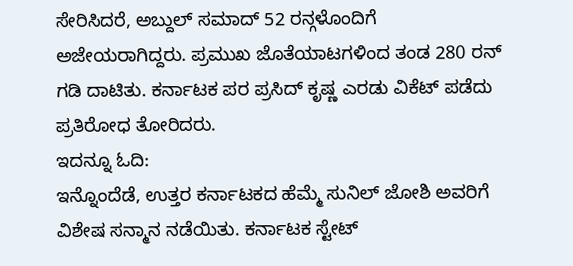ಸೇರಿಸಿದರೆ, ಅಬ್ದುಲ್ ಸಮಾದ್ 52 ರನ್ಗಳೊಂದಿಗೆ ಅಜೇಯರಾಗಿದ್ದರು. ಪ್ರಮುಖ ಜೊತೆಯಾಟಗಳಿಂದ ತಂಡ 280 ರನ್ ಗಡಿ ದಾಟಿತು. ಕರ್ನಾಟಕ ಪರ ಪ್ರಸಿದ್ ಕೃಷ್ಣ ಎರಡು ವಿಕೆಟ್ ಪಡೆದು ಪ್ರತಿರೋಧ ತೋರಿದರು.
ಇದನ್ನೂ ಓದಿ:
ಇನ್ನೊಂದೆಡೆ, ಉತ್ತರ ಕರ್ನಾಟಕದ ಹೆಮ್ಮೆ ಸುನಿಲ್ ಜೋಶಿ ಅವರಿಗೆ ವಿಶೇಷ ಸನ್ಮಾನ ನಡೆಯಿತು. ಕರ್ನಾಟಕ ಸ್ಟೇಟ್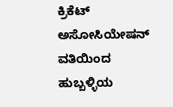ಕ್ರಿಕೆಟ್ ಅಸೋಸಿಯೇಷನ್ ವತಿಯಿಂದ ಹುಬ್ಬಳ್ಳಿಯ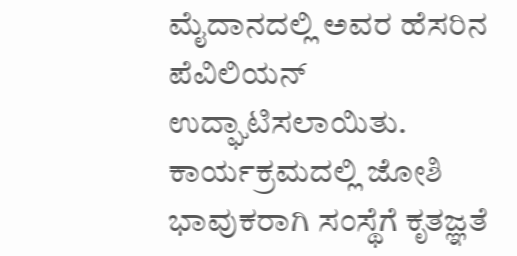ಮೈದಾನದಲ್ಲಿ ಅವರ ಹೆಸರಿನ ಪೆವಿಲಿಯನ್ ಉದ್ಘಾಟಿಸಲಾಯಿತು. ಕಾರ್ಯಕ್ರಮದಲ್ಲಿ ಜೋಶಿ ಭಾವುಕರಾಗಿ ಸಂಸ್ಥೆಗೆ ಕೃತಜ್ಞತೆ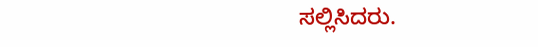ಸಲ್ಲಿಸಿದರು.